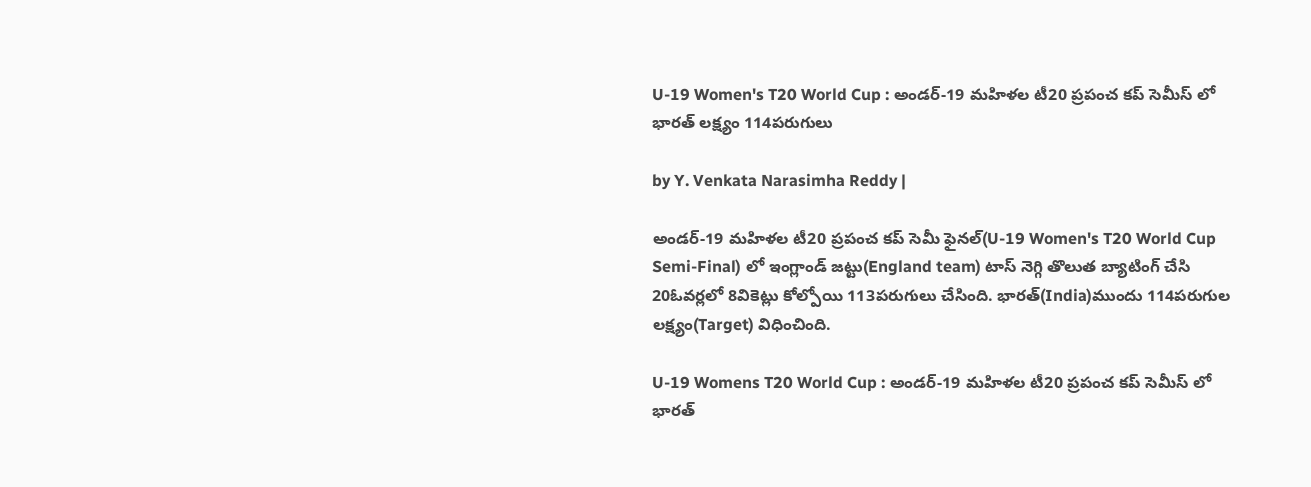U-19 Women's T20 World Cup : అండర్-19 మహిళల టీ20 ప్రపంచ కప్ సెమీస్ లో భారత్ లక్ష్యం 114పరుగులు

by Y. Venkata Narasimha Reddy |

అండర్-19 మహిళల టీ20 ప్రపంచ కప్ సెమీ ఫైనల్(U-19 Women's T20 World Cup Semi-Final) లో ఇంగ్లాండ్ జట్టు(England team) టాస్ నెగ్గి తొలుత బ్యాటింగ్ చేసి 20ఓవర్లలో 8వికెట్లు కోల్పోయి 113పరుగులు చేసింది. భారత్(India)ముందు 114పరుగుల లక్ష్యం(Target) విధించింది.

U-19 Womens T20 World Cup : అండర్-19 మహిళల టీ20 ప్రపంచ కప్ సెమీస్ లో భారత్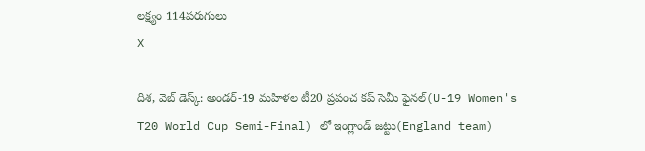లక్ష్యం 114పరుగులు
X

దిశ, వెబ్ డెస్క్: అండర్-19 మహిళల టీ20 ప్రపంచ కప్ సెమీ ఫైనల్(U-19 Women's T20 World Cup Semi-Final) లో ఇంగ్లాండ్ జట్టు(England team)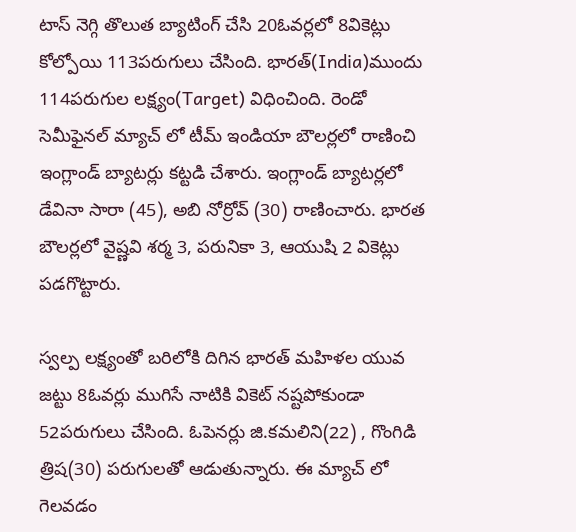టాస్ నెగ్గి తొలుత బ్యాటింగ్ చేసి 20ఓవర్లలో 8వికెట్లు కోల్పోయి 113పరుగులు చేసింది. భారత్(India)ముందు 114పరుగుల లక్ష్యం(Target) విధించింది. రెండో సెమీఫైనల్ మ్యాచ్ లో టీమ్ ఇండియా బౌలర్లలో రాణించి ఇంగ్లాండ్ బ్యాటర్లు కట్టడి చేశారు. ఇంగ్లాండ్ బ్యాటర్లలో డేవినా సారా (45), అబి నోర్రోవ్ (30) రాణించారు. భారత బౌలర్లలో వైష్ణవి శర్మ 3, పరునికా 3, ఆయుషి 2 వికెట్లు పడగొట్టారు.

స్వల్ప లక్ష్యంతో బరిలోకి దిగిన భారత్ మహిళల యువ జట్టు 8ఓవర్లు ముగిసే నాటికి వికెట్ నష్టపోకుండా 52పరుగులు చేసింది. ఓపెనర్లు జి.కమలిని(22) , గొంగిడి త్రిష(30) పరుగులతో ఆడుతున్నారు. ఈ మ్యాచ్ లో గెలవడం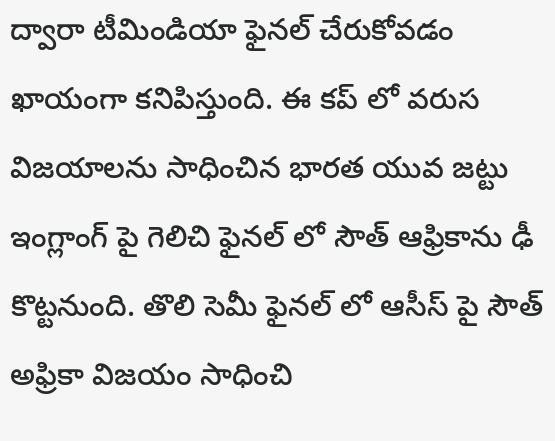ద్వారా టీమిండియా ఫైనల్ చేరుకోవడం ఖాయంగా కనిపిస్తుంది. ఈ కప్ లో వరుస విజయాలను సాధించిన భారత యువ జట్టు ఇంగ్లాంగ్ పై గెలిచి ఫైనల్ లో సౌత్ ఆఫ్రికాను ఢీ కొట్టనుంది. తొలి సెమీ ఫైనల్ లో ఆసీస్ పై సౌత్ అఫ్రికా విజయం సాధించి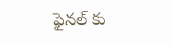ఫైనల్ కు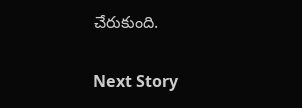చేరుకుంది.

Next Story